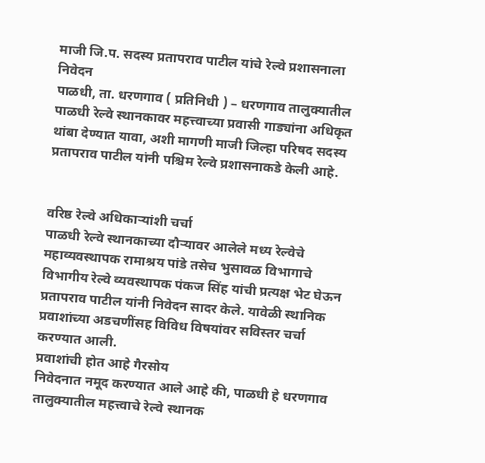माजी जि.प. सदस्य प्रतापराव पाटील यांचे रेल्वे प्रशासनाला निवेदन
पाळधी, ता. धरणगाव ( प्रतिनिधी ) – धरणगाव तालुक्यातील पाळधी रेल्वे स्थानकावर महत्त्वाच्या प्रवासी गाड्यांना अधिकृत थांबा देण्यात यावा, अशी मागणी माजी जिल्हा परिषद सदस्य प्रतापराव पाटील यांनी पश्चिम रेल्वे प्रशासनाकडे केली आहे.


वरिष्ठ रेल्वे अधिकाऱ्यांशी चर्चा
पाळधी रेल्वे स्थानकाच्या दौऱ्यावर आलेले मध्य रेल्वेचे महाव्यवस्थापक रामाश्रय पांडे तसेच भुसावळ विभागाचे विभागीय रेल्वे व्यवस्थापक पंकज सिंह यांची प्रत्यक्ष भेट घेऊन प्रतापराव पाटील यांनी निवेदन सादर केले. यावेळी स्थानिक प्रवाशांच्या अडचणींसह विविध विषयांवर सविस्तर चर्चा करण्यात आली.
प्रवाशांची होत आहे गैरसोय
निवेदनात नमूद करण्यात आले आहे की, पाळधी हे धरणगाव तालुक्यातील महत्त्वाचे रेल्वे स्थानक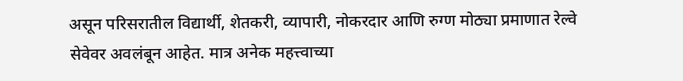असून परिसरातील विद्यार्थी, शेतकरी, व्यापारी, नोकरदार आणि रुग्ण मोठ्या प्रमाणात रेल्वे सेवेवर अवलंबून आहेत. मात्र अनेक महत्त्वाच्या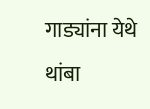गाड्यांना येथे थांबा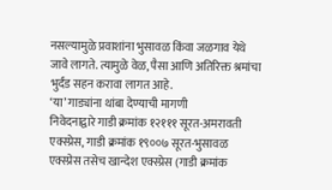नसल्यामुळे प्रवाशांना भुसावळ किंवा जळगाव येथे जावे लागते. त्यामुळे वेळ, पैसा आणि अतिरिक्त श्रमांचा भुर्दंड सहन करावा लागत आहे.
‘या’ गाड्यांना थांबा देण्याची मागणी
निवेदनाद्वारे गाडी क्रमांक १२१११ सूरत-अमरावती एक्स्प्रेस, गाडी क्रमांक १९००७ सूरत-भुसावळ एक्स्प्रेस तसेच खान्देश एक्स्प्रेस (गाडी क्रमांक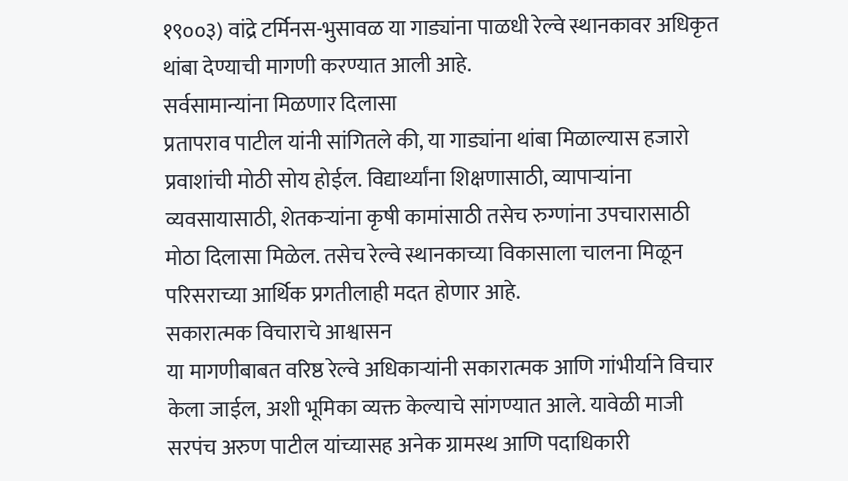१९००३) वांद्रे टर्मिनस-भुसावळ या गाड्यांना पाळधी रेल्वे स्थानकावर अधिकृत थांबा देण्याची मागणी करण्यात आली आहे.
सर्वसामान्यांना मिळणार दिलासा
प्रतापराव पाटील यांनी सांगितले की, या गाड्यांना थांबा मिळाल्यास हजारो प्रवाशांची मोठी सोय होईल. विद्यार्थ्यांना शिक्षणासाठी, व्यापाऱ्यांना व्यवसायासाठी, शेतकऱ्यांना कृषी कामांसाठी तसेच रुग्णांना उपचारासाठी मोठा दिलासा मिळेल. तसेच रेल्वे स्थानकाच्या विकासाला चालना मिळून परिसराच्या आर्थिक प्रगतीलाही मदत होणार आहे.
सकारात्मक विचाराचे आश्वासन
या मागणीबाबत वरिष्ठ रेल्वे अधिकाऱ्यांनी सकारात्मक आणि गांभीर्याने विचार केला जाईल, अशी भूमिका व्यक्त केल्याचे सांगण्यात आले. यावेळी माजी सरपंच अरुण पाटील यांच्यासह अनेक ग्रामस्थ आणि पदाधिकारी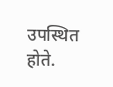उपस्थित होते.